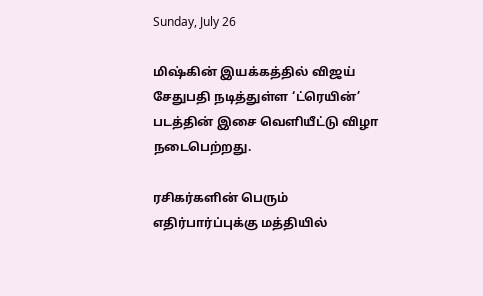Sunday, July 26

மிஷ்கின் இயக்கத்தில் விஜய் சேதுபதி நடித்துள்ள ‘ட்ரெயின்’ படத்தின் இசை வெளியீட்டு விழா நடைபெற்றது.

ரசிகர்களின் பெரும் எதிர்பார்ப்புக்கு மத்தியில்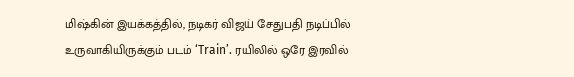மிஷ்கின் இயக்கத்தில், நடிகர் விஜய் சேதுபதி நடிப்பில் உருவாகியிருக்கும் படம் ‘Train’. ரயிலில் ஒரே இரவில்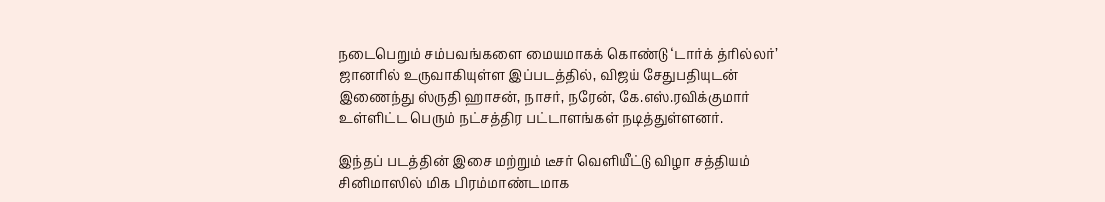நடைபெறும் சம்பவங்களை மையமாகக் கொண்டு ‘டார்க் த்ரில்லர்’ ஜானரில் உருவாகியுள்ள இப்படத்தில், விஜய் சேதுபதியுடன் இணைந்து ஸ்ருதி ஹாசன், நாசர், நரேன், கே.எஸ்.ரவிக்குமார் உள்ளிட்ட பெரும் நட்சத்திர பட்டாளங்கள் நடித்துள்ளனர்.

இந்தப் படத்தின் இசை மற்றும் டீசர் வெளியீட்டு விழா சத்தியம் சினிமாஸில் மிக பிரம்மாண்டமாக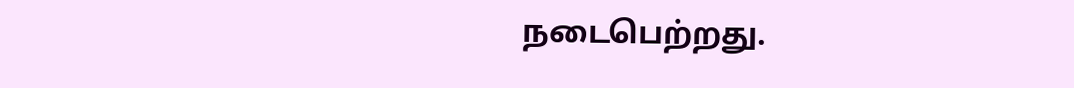நடைபெற்றது.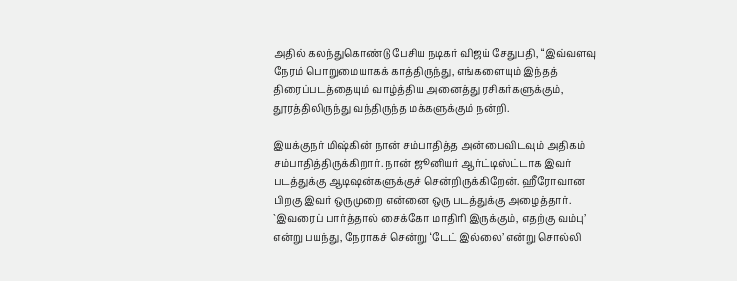அதில் கலந்துகொண்டு பேசிய நடிகர் விஜய் சேதுபதி, “இவ்வளவு நேரம் பொறுமையாகக் காத்திருந்து, எங்களையும் இந்தத் திரைப்படத்தையும் வாழ்த்திய அனைத்து ரசிகர்களுக்கும், தூரத்திலிருந்து வந்திருந்த மக்களுக்கும் நன்றி.

இயக்குநர் மிஷ்கின் நான் சம்பாதித்த அன்பைவிடவும் அதிகம் சம்பாதித்திருக்கிறார். நான் ஜூனியர் ஆர்ட்டிஸ்ட்டாக இவர் படத்துக்கு ஆடிஷன்களுக்குச் சென்றிருக்கிறேன். ஹீரோவான பிறகு இவர் ஒருமுறை என்னை ஒரு படத்துக்கு அழைத்தார். `இவரைப் பார்த்தால் சைக்கோ மாதிரி இருக்கும், எதற்கு வம்பு’ என்று பயந்து, நேராகச் சென்று ‘டேட் இல்லை’ என்று சொல்லி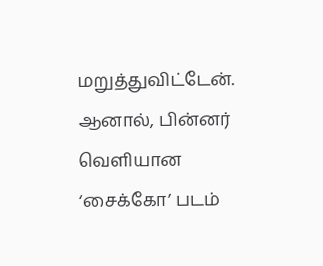மறுத்துவிட்டேன். ஆனால், பின்னர் வெளியான ‘சைக்கோ’ படம்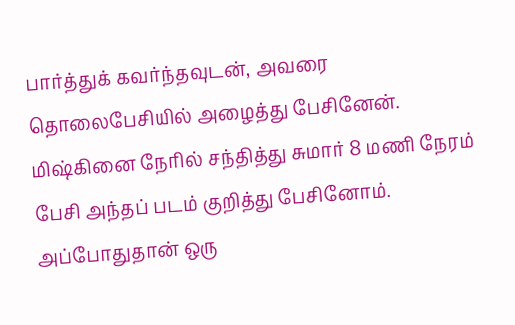பார்த்துக் கவர்ந்தவுடன், அவரை தொலைபேசியில் அழைத்து பேசினேன். மிஷ்கினை நேரில் சந்தித்து சுமார் 8 மணி நேரம் பேசி அந்தப் படம் குறித்து பேசினோம். அப்போதுதான் ஒரு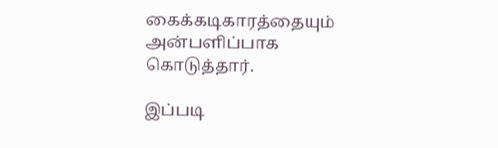கைக்கடிகாரத்தையும் அன்பளிப்பாக கொடுத்தார்.

இப்படி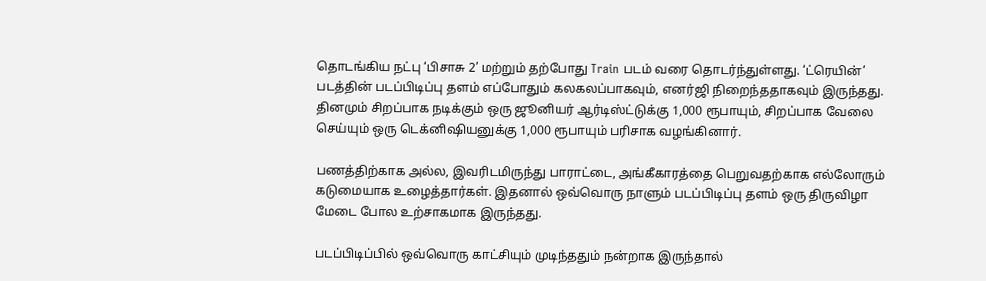தொடங்கிய நட்பு ‘பிசாசு 2’ மற்றும் தற்போது Train படம் வரை தொடர்ந்துள்ளது. ‘ட்ரெயின்’ படத்தின் படப்பிடிப்பு தளம் எப்போதும் கலகலப்பாகவும், எனர்ஜி நிறைந்ததாகவும் இருந்தது. தினமும் சிறப்பாக நடிக்கும் ஒரு ஜூனியர் ஆர்டிஸ்ட்டுக்கு 1,000 ரூபாயும், சிறப்பாக வேலை செய்யும் ஒரு டெக்னிஷியனுக்கு 1,000 ரூபாயும் பரிசாக வழங்கினார்.

பணத்திற்காக அல்ல, இவரிடமிருந்து பாராட்டை, அங்கீகாரத்தை பெறுவதற்காக எல்லோரும் கடுமையாக உழைத்தார்கள். இதனால் ஒவ்வொரு நாளும் படப்பிடிப்பு தளம் ஒரு திருவிழா மேடை போல உற்சாகமாக இருந்தது.

படப்பிடிப்பில் ஒவ்வொரு காட்சியும் முடிந்ததும் நன்றாக இருந்தால்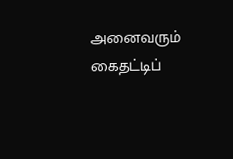அனைவரும் கைதட்டிப்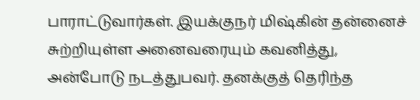பாராட்டுவார்கள். இயக்குநர் மிஷ்கின் தன்னைச் சுற்றியுள்ள அனைவரையும் கவனித்து, அன்போடு நடத்துபவர். தனக்குத் தெரிந்த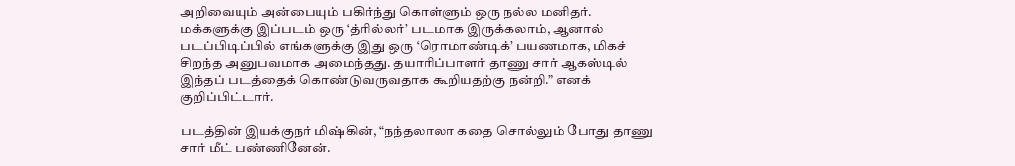அறிவையும் அன்பையும் பகிர்ந்து கொள்ளும் ஒரு நல்ல மனிதர். மக்களுக்கு இப்படம் ஒரு ‘த்ரில்லர்’ படமாக இருக்கலாம், ஆனால் படப்பிடிப்பில் எங்களுக்கு இது ஒரு ‘ரொமாண்டிக்’ பயணமாக, மிகச் சிறந்த அனுபவமாக அமைந்தது. தயாரிப்பாளர் தாணு சார் ஆகஸ்டில் இந்தப் படத்தைக் கொண்டுவருவதாக கூறியதற்கு நன்றி.” எனக் குறிப்பிட்டார்.

படத்தின் இயக்குநர் மிஷ்கின், “நந்தலாலா கதை சொல்லும் போது தாணு சார் மீட் பண்ணினேன்.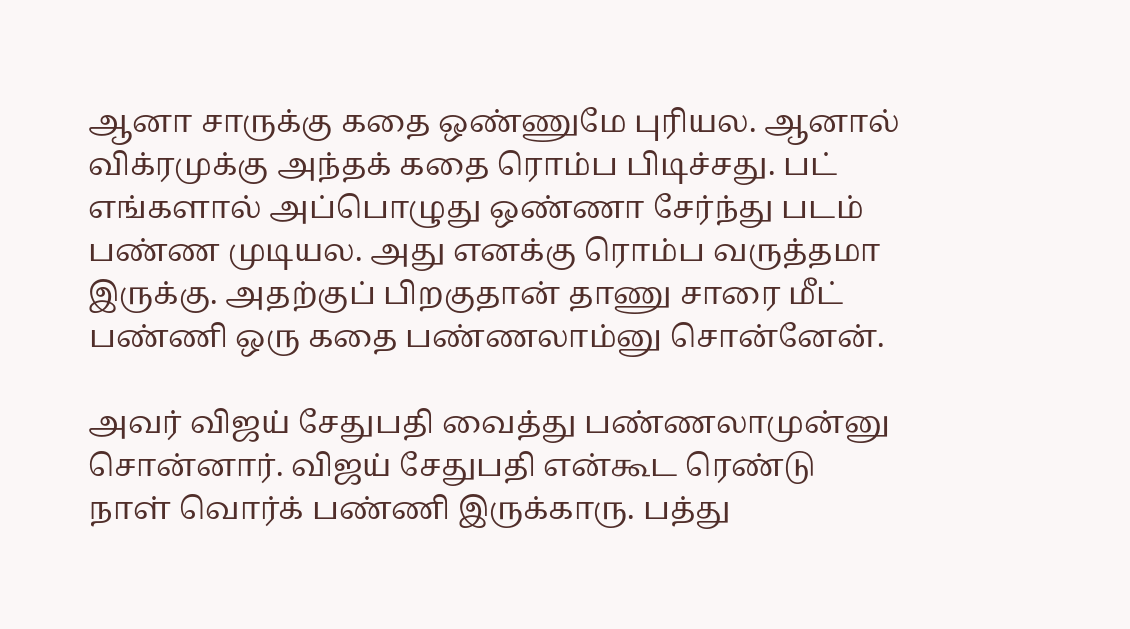ஆனா சாருக்கு கதை ஒண்ணுமே புரியல. ஆனால் விக்ரமுக்கு அந்தக் கதை ரொம்ப பிடிச்சது. பட் எங்களால் அப்பொழுது ஒண்ணா சேர்ந்து படம் பண்ண முடியல. அது எனக்கு ரொம்ப வருத்தமா இருக்கு. அதற்குப் பிறகுதான் தாணு சாரை மீட் பண்ணி ஒரு கதை பண்ணலாம்னு சொன்னேன்.

அவர் விஜய் சேதுபதி வைத்து பண்ணலாமுன்னு சொன்னார். விஜய் சேதுபதி என்கூட ரெண்டு நாள் வொர்க் பண்ணி இருக்காரு. பத்து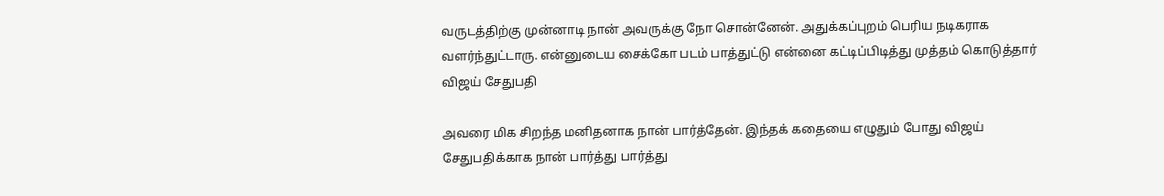வருடத்திற்கு முன்னாடி நான் அவருக்கு நோ சொன்னேன். அதுக்கப்புறம் பெரிய நடிகராக வளர்ந்துட்டாரு. என்னுடைய சைக்கோ படம் பாத்துட்டு என்னை கட்டிப்பிடித்து முத்தம் கொடுத்தார் விஜய் சேதுபதி

அவரை மிக சிறந்த மனிதனாக நான் பார்த்தேன். இந்தக் கதையை எழுதும் போது விஜய் சேதுபதிக்காக நான் பார்த்து பார்த்து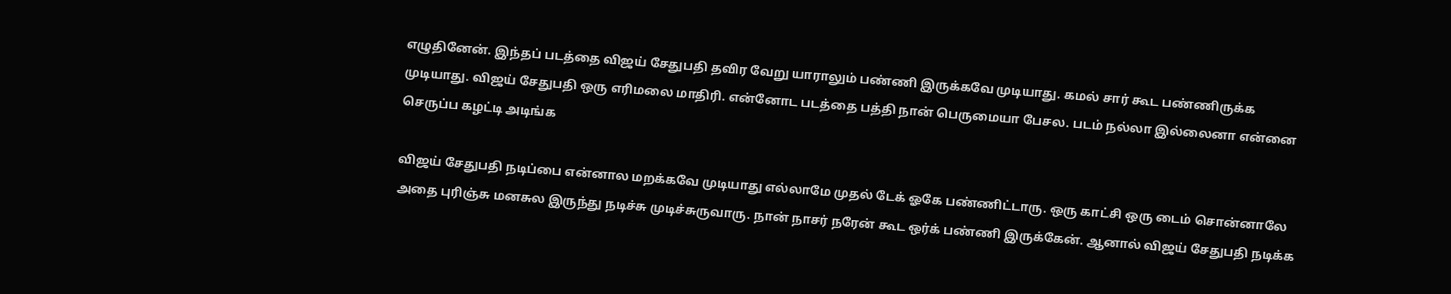எழுதினேன். இந்தப் படத்தை விஜய் சேதுபதி தவிர வேறு யாராலும் பண்ணி இருக்கவே முடியாது. கமல் சார் கூட பண்ணிருக்க முடியாது. விஜய் சேதுபதி ஒரு எரிமலை மாதிரி. என்னோட படத்தை பத்தி நான் பெருமையா பேசல. படம் நல்லா இல்லைனா என்னை செருப்ப கழட்டி அடிங்க

விஜய் சேதுபதி நடிப்பை என்னால மறக்கவே முடியாது எல்லாமே முதல் டேக் ஓகே பண்ணிட்டாரு. ஒரு காட்சி ஒரு டைம் சொன்னாலே அதை புரிஞ்சு மனசுல இருந்து நடிச்சு முடிச்சுருவாரு. நான் நாசர் நரேன் கூட ஒர்க் பண்ணி இருக்கேன். ஆனால் விஜய் சேதுபதி நடிக்க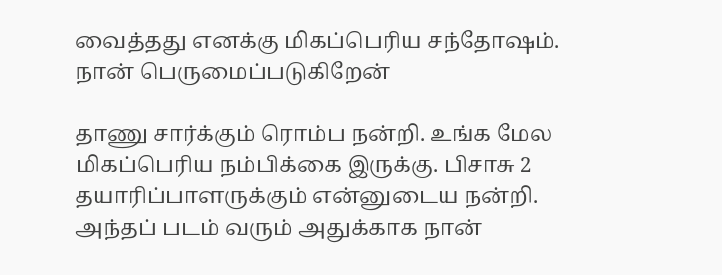வைத்தது எனக்கு மிகப்பெரிய சந்தோஷம். நான் பெருமைப்படுகிறேன்

தாணு சார்க்கும் ரொம்ப நன்றி. உங்க மேல மிகப்பெரிய நம்பிக்கை இருக்கு. பிசாசு 2 தயாரிப்பாளருக்கும் என்னுடைய நன்றி. அந்தப் படம் வரும் அதுக்காக நான்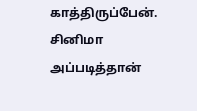காத்திருப்பேன். சினிமா அப்படித்தான்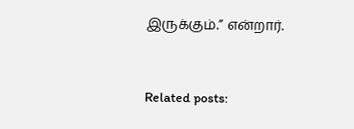இருக்கும்.” என்றார்.



Related posts: